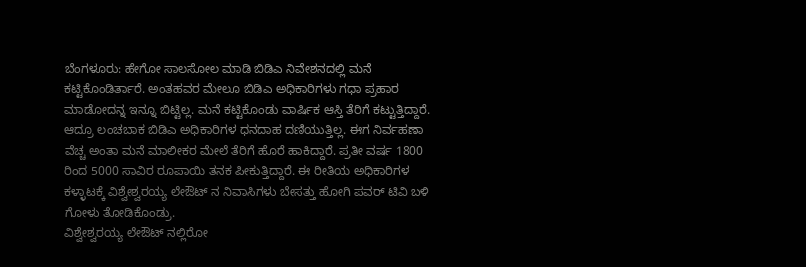ಬೆಂಗಳೂರು: ಹೇಗೋ ಸಾಲಸೋಲ ಮಾಡಿ ಬಿಡಿಎ ನಿವೇಶನದಲ್ಲಿ ಮನೆ ಕಟ್ಟಿಕೊಂಡಿರ್ತಾರೆ. ಅಂತಹವರ ಮೇಲೂ ಬಿಡಿಎ ಅಧಿಕಾರಿಗಳು ಗಧಾ ಪ್ರಹಾರ ಮಾಡೋದನ್ನ ಇನ್ನೂ ಬಿಟ್ಟಿಲ್ಲ. ಮನೆ ಕಟ್ಟಿಕೊಂಡು ವಾರ್ಷಿಕ ಆಸ್ತಿ ತೆರಿಗೆ ಕಟ್ಟುತ್ತಿದ್ದಾರೆ. ಆದ್ರೂ ಲಂಚಬಾಕ ಬಿಡಿಎ ಅಧಿಕಾರಿಗಳ ಧನದಾಹ ದಣಿಯುತ್ತಿಲ್ಲ. ಈಗ ನಿರ್ವಹಣಾ ವೆಚ್ಚ ಅಂತಾ ಮನೆ ಮಾಲೀಕರ ಮೇಲೆ ತೆರಿಗೆ ಹೊರೆ ಹಾಕಿದ್ದಾರೆ. ಪ್ರತೀ ವರ್ಷ 1800 ರಿಂದ 5000 ಸಾವಿರ ರೂಪಾಯಿ ತನಕ ಪೀಕುತ್ತಿದ್ದಾರೆ. ಈ ರೀತಿಯ ಅಧಿಕಾರಿಗಳ ಕಳ್ಳಾಟಕ್ಕೆ ವಿಶ್ವೇಶ್ವರಯ್ಯ ಲೇಔಟ್ ನ ನಿವಾಸಿಗಳು ಬೇಸತ್ತು ಹೋಗಿ ಪವರ್ ಟಿವಿ ಬಳಿ ಗೋಳು ತೋಡಿಕೊಂಡ್ರು.
ವಿಶ್ವೇಶ್ವರಯ್ಯ ಲೇಔಟ್ ನಲ್ಲಿರೋ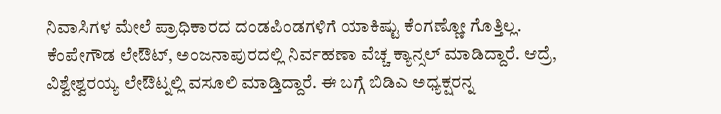ನಿವಾಸಿಗಳ ಮೇಲೆ ಪ್ರಾಧಿಕಾರದ ದಂಡಪಿಂಡಗಳಿಗೆ ಯಾಕಿಷ್ಟು ಕೆಂಗಣ್ಣೋ ಗೊತ್ತಿಲ್ಲ. ಕೆಂಪೇಗೌಡ ಲೇಔಟ್, ಅಂಜನಾಪುರದಲ್ಲಿ ನಿರ್ವಹಣಾ ವೆಚ್ಚ ಕ್ಯಾನ್ಸಲ್ ಮಾಡಿದ್ದಾರೆ. ಆದ್ರೆ, ವಿಶ್ವೇಶ್ವರಯ್ಯ ಲೇಔಟ್ನಲ್ಲಿ ವಸೂಲಿ ಮಾಡ್ತಿದ್ದಾರೆ. ಈ ಬಗ್ಗೆ ಬಿಡಿಎ ಅಧ್ಯಕ್ಷರನ್ನ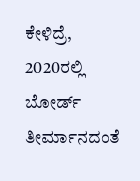ಕೇಳಿದ್ರೆ, 2020ರಲ್ಲಿ ಬೋರ್ಡ್ ತೀರ್ಮಾನದಂತೆ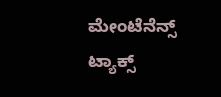ಮೇಂಟೆನೆನ್ಸ್ ಟ್ಯಾಕ್ಸ್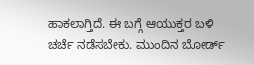ಹಾಕಲಾಗ್ತಿದೆ. ಈ ಬಗ್ಗೆ ಆಯುಕ್ತರ ಬಳಿ ಚರ್ಚೆ ನಡೆಸಬೇಕು. ಮುಂದಿನ ಬೋರ್ಡ್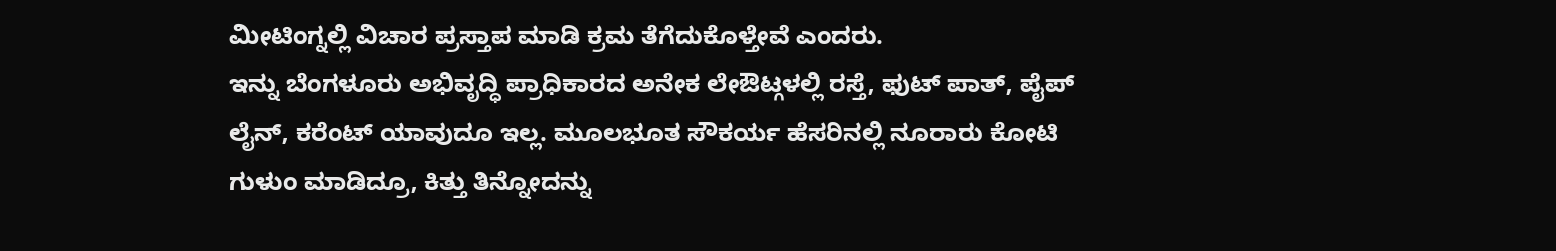ಮೀಟಿಂಗ್ನಲ್ಲಿ ವಿಚಾರ ಪ್ರಸ್ತಾಪ ಮಾಡಿ ಕ್ರಮ ತೆಗೆದುಕೊಳ್ತೇವೆ ಎಂದರು.
ಇನ್ನು ಬೆಂಗಳೂರು ಅಭಿವೃದ್ಧಿ ಪ್ರಾಧಿಕಾರದ ಅನೇಕ ಲೇಔಟ್ಗಳಲ್ಲಿ ರಸ್ತೆ, ಫುಟ್ ಪಾತ್, ಪೈಪ್ ಲೈನ್, ಕರೆಂಟ್ ಯಾವುದೂ ಇಲ್ಲ. ಮೂಲಭೂತ ಸೌಕರ್ಯ ಹೆಸರಿನಲ್ಲಿ ನೂರಾರು ಕೋಟಿ ಗುಳುಂ ಮಾಡಿದ್ರೂ, ಕಿತ್ತು ತಿನ್ನೋದನ್ನು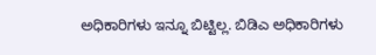ಅಧಿಕಾರಿಗಳು ಇನ್ನೂ ಬಿಟ್ಟಿಲ್ಲ. ಬಿಡಿಎ ಅಧಿಕಾರಿಗಳು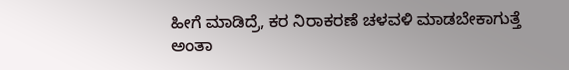ಹೀಗೆ ಮಾಡಿದ್ರೆ, ಕರ ನಿರಾಕರಣೆ ಚಳವಳಿ ಮಾಡಬೇಕಾಗುತ್ತೆ ಅಂತಾ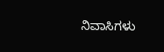ನಿವಾಸಿಗಳು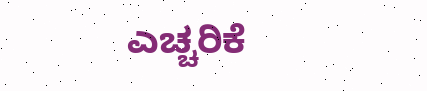ಎಚ್ಚರಿಕೆ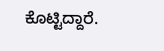ಕೊಟ್ಟಿದ್ದಾರೆ.